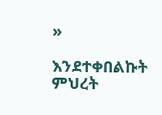»

እንደተቀበልኩት ምህረት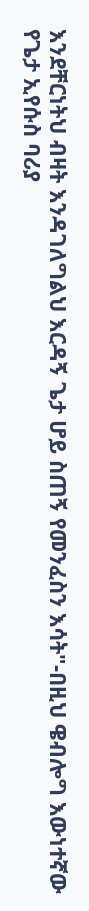እንደቸርነትህ ብዛት እንዳገለግልህ እርዳኝ ጌታ ሆይ ስጠኝ የመንፈስን እሳት"-በዚህ ዌብሎግ እውነተኛው የጌታ ኢየሱስ ባሪያ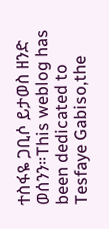ተስፋዬ ጋቢሶ ይታወስ ዘንድ ወሰንን።This weblog has been dedicated to Tesfaye Gabiso,the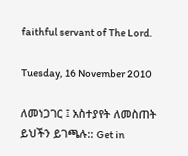faithful servant of The Lord.

Tuesday, 16 November 2010

ለመነጋገር ፤ አስተያየት ለመስጠት ይህችን ይገጫሉ:: Get in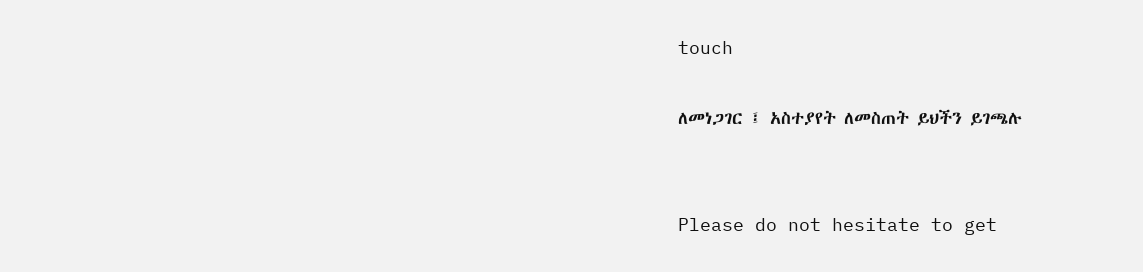touch

ለመነጋገር ፤ አስተያየት ለመስጠት ይህችን ይገጫሉ


Please do not hesitate to get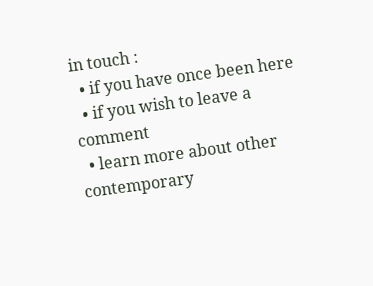in touch :
  • if you have once been here
  • if you wish to leave a comment
  • learn more about other contemporary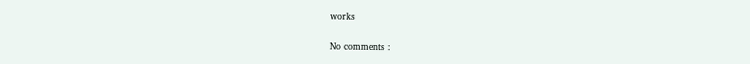works

No comments :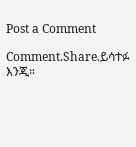Post a Comment

Comment.Share.ይሳተፉ እንጂ።